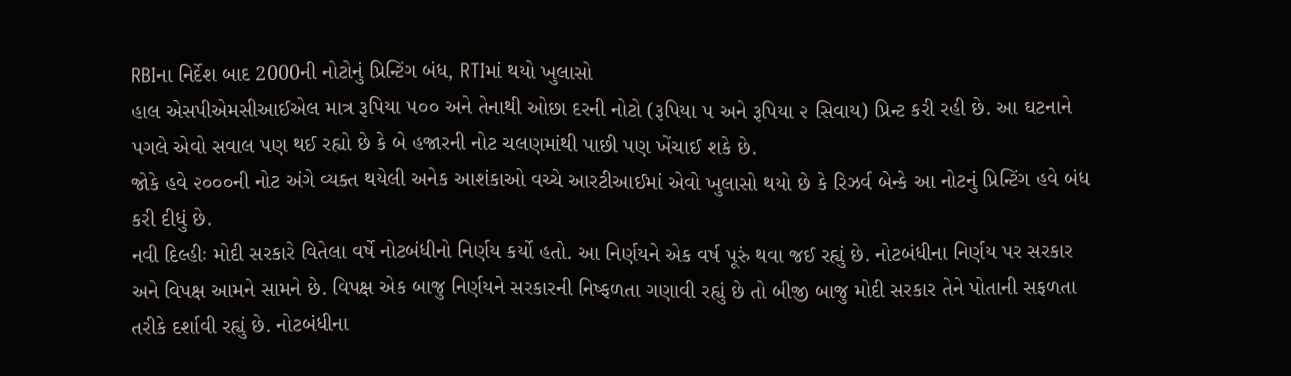RBIના નિર્દેશ બાદ 2000ની નોટોનું પ્રિન્ટિંગ બંધ, RTIમાં થયો ખુલાસો
હાલ એસપીએમસીઆઈએલ માત્ર રૂપિયા ૫૦૦ અને તેનાથી ઓછા દરની નોટો (રૂપિયા ૫ અને રૂપિયા ૨ સિવાય) પ્રિન્ટ કરી રહી છે. આ ઘટનાને પગલે એવો સવાલ પણ થઈ રહ્યો છે કે બે હજારની નોટ ચલણમાંથી પાછી પણ ખેંચાઈ શકે છે.
જોકે હવે ૨૦૦૦ની નોટ અંગે વ્યક્ત થયેલી અનેક આશંકાઓ વચ્ચે આરટીઆઈમાં એવો ખુલાસો થયો છે કે રિઝર્વ બેન્કે આ નોટનું પ્રિન્ટિંગ હવે બંધ કરી દીધું છે.
નવી દિલ્હીઃ મોદી સરકારે વિતેલા વર્ષે નોટબંધીનો નિર્ણય કર્યો હતો. આ નિર્ણયને એક વર્ષ પૂરું થવા જઈ રહ્યું છે. નોટબંધીના નિર્ણય પર સરકાર અને વિપક્ષ આમને સામને છે. વિપક્ષ એક બાજુ નિર્ણયને સરકારની નિષ્ફળતા ગણાવી રહ્યું છે તો બીજી બાજુ મોદી સરકાર તેને પોતાની સફળતા તરીકે દર્શાવી રહ્યું છે. નોટબંધીના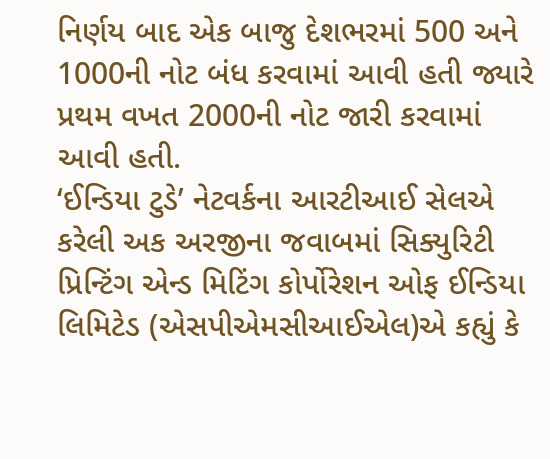નિર્ણય બાદ એક બાજુ દેશભરમાં 500 અને 1000ની નોટ બંધ કરવામાં આવી હતી જ્યારે પ્રથમ વખત 2000ની નોટ જારી કરવામાં આવી હતી.
‘ઈન્ડિયા ટુડે’ નેટવર્કના આરટીઆઈ સેલએ કરેલી અક અરજીના જવાબમાં સિક્યુરિટી પ્રિન્ટિંગ એન્ડ મિટિંગ કોર્પોરેશન ઓફ ઈન્ડિયા લિમિટેડ (એસપીએમસીઆઈએલ)એ કહ્યું કે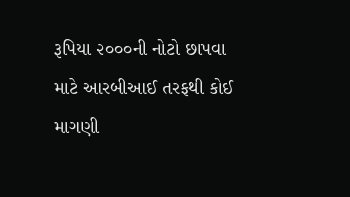રૂપિયા ૨૦૦૦ની નોટો છાપવા માટે આરબીઆઈ તરફથી કોઈ માગણી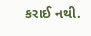કરાઈ નથી.